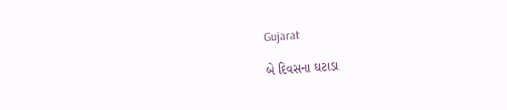Gujarat

બે દિવસના ઘટાડા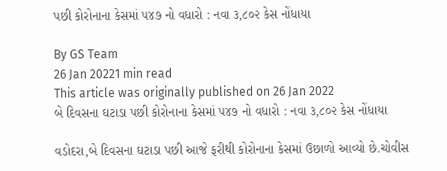પછી કોરોનાના કેસમાં ૫૪૭ નો વધારો : નવા ૩,૮૦૨ કેસ નોંધાયા

By GS Team
26 Jan 20221 min read
This article was originally published on 26 Jan 2022
બે દિવસના ઘટાડા પછી કોરોનાના કેસમાં ૫૪૭ નો વધારો : નવા ૩,૮૦૨ કેસ નોંધાયા

વડોદરા,બે દિવસના ઘટાડા પછી આજે ફરીથી કોરોનાના કેસમાં ઉછાળો આવ્યો છે.ચોવીસ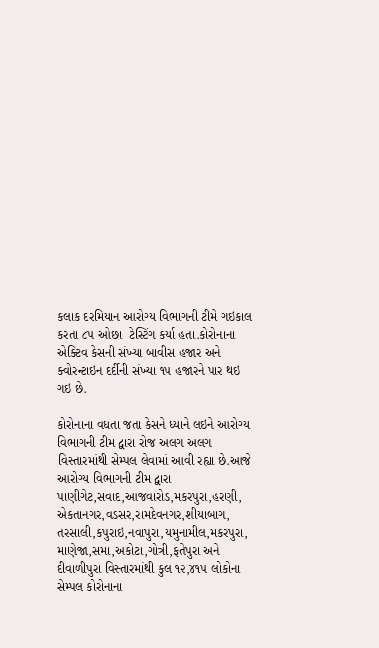કલાક દરમિયાન આરોગ્ય વિભાગની ટીમે ગઇકાલ કરતા ૮૫ ઓછા  ટેસ્ટિંગ કર્યા હતા.કોરોનાના એક્ટિવ કેસની સંખ્યા બાવીસ હજાર અને ક્વોરન્ટાઇન દર્દીની સંખ્યા ૧૫ હજારને પાર થઇ ગઇ છે.

કોરોનાના વધતા જતા કેસને ધ્યાને લઇને આરોગ્ય વિભાગની ટીમ દ્વારા રોજ અલગ અલગ વિસ્તારમાંથી સેમ્પલ લેવામાં આવી રહ્યા છે.આજે આરોગ્ય વિભાગની ટીમ દ્વારા પાણીગેટ,સવાદ,આજવારોડ,મકરપુરા,હરણી, એકતાનગર,વડસર,રામદેવનગર,શીયાબાગ, તરસાલી,કપુરાઇ,નવાપુરા,યમુનામીલ,મકરપુરા, માણેજા,સમા,અકોટા,ગોત્રી,ફતેપુરા અને દીવાળીપુરા વિસ્તારમાંથી કુલ ૧૨,૪૧૫ લોકોના સેમ્પલ કોરોનાના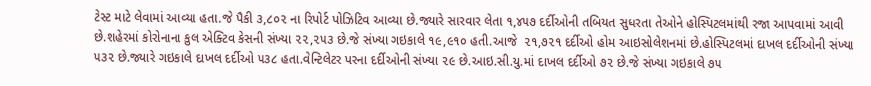ટેસ્ટ માટે લેવામાં આવ્યા હતા.જે પૈકી ૩,૮૦૨ ના રિપોર્ટ પોઝિટિવ આવ્યા છે.જ્યારે સારવાર લેતા ૧,૪૫૭ દર્દીઓની તબિયત સુધરતા તેઓને હોસ્પિટલમાંથી રજા આપવામાં આવી છે.શહેરમાં કોરોનાના કુલ એક્ટિવ કેસની સંખ્યા ૨૨,૨૫૩ છે.જે સંખ્યા ગઇકાલે ૧૯,૯૧૦ હતી.આજે  ૨૧,૭૨૧ દર્દીઓ હોમ આઇસોલેશનમાં છે.હોસ્પિટલમાં દાખલ દર્દીઓની સંખ્યા ૫૩૨ છે.જ્યારે ગઇકાલે દાખલ દર્દીઓ ૫૩૮ હતા.વેન્ટિલેટર પરના દર્દીઓની સંખ્યા ૨૯ છે.આઇ.સી.યુ.માં દાખલ દર્દીઓ ૭૨ છે.જે સંખ્યા ગઇકાલે ૭૫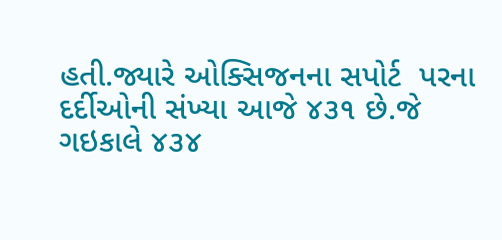હતી.જ્યારે ઓક્સિજનના સપોર્ટ  પરના દર્દીઓની સંખ્યા આજે ૪૩૧ છે.જે ગઇકાલે ૪૩૪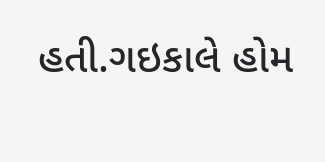હતી.ગઇકાલે હોમ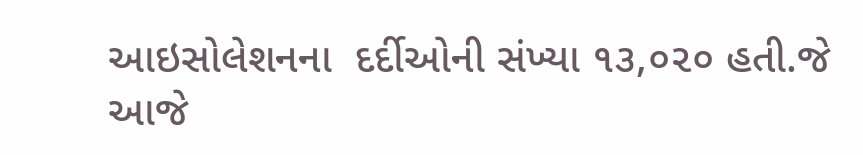આઇસોલેશનના  દર્દીઓની સંખ્યા ૧૩,૦૨૦ હતી.જે આજે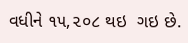વધીને ૧૫,૨૦૮ થઇ  ગઇ છે.